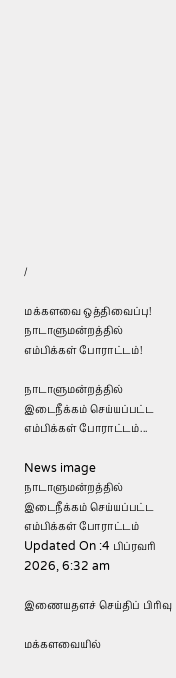/

மக்களவை ஒத்திவைப்பு! நாடாளுமன்றத்தில் எம்பிக்கள் போராட்டம்!

நாடாளுமன்றத்தில் இடைநீக்கம் செய்யப்பட்ட எம்பிக்கள் போராட்டம்...

News image
நாடாளுமன்றத்தில் இடைநீக்கம் செய்யப்பட்ட எம்பிக்கள் போராட்டம்
Updated On :4 பிப்ரவரி 2026, 6:32 am

இணையதளச் செய்திப் பிரிவு

மக்களவையில்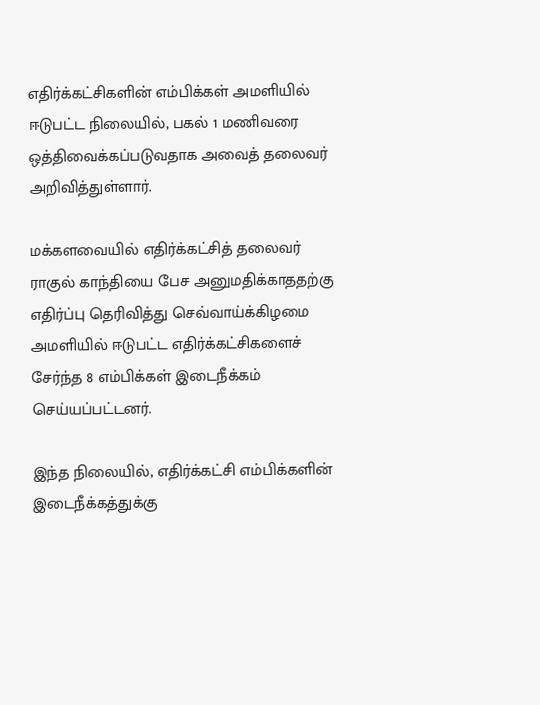எதிர்க்கட்சிகளின் எம்பிக்கள் அமளியில் ஈடுபட்ட நிலையில், பகல் 1 மணிவரை ஒத்திவைக்கப்படுவதாக அவைத் தலைவர் அறிவித்துள்ளார்.

மக்களவையில் எதிர்க்கட்சித் தலைவர் ராகுல் காந்தியை பேச அனுமதிக்காததற்கு எதிர்ப்பு தெரிவித்து செவ்வாய்க்கிழமை அமளியில் ஈடுபட்ட எதிர்க்கட்சிகளைச் சேர்ந்த 8 எம்பிக்கள் இடைநீக்கம் செய்யப்பட்டனர்.

இந்த நிலையில், எதிர்க்கட்சி எம்பிக்களின் இடைநீக்கத்துக்கு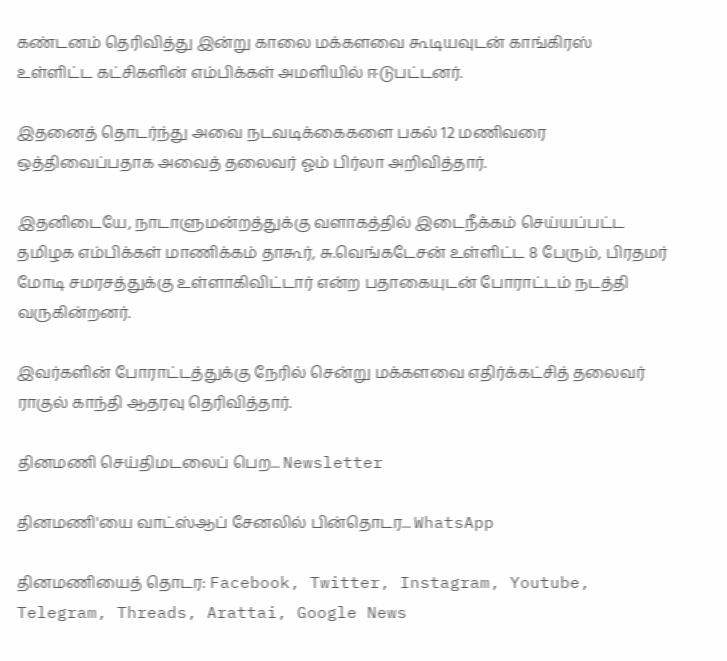கண்டனம் தெரிவித்து இன்று காலை மக்களவை கூடியவுடன் காங்கிரஸ் உள்ளிட்ட கட்சிகளின் எம்பிக்கள் அமளியில் ஈடுபட்டனர்.

இதனைத் தொடர்ந்து அவை நடவடிக்கைகளை பகல் 12 மணிவரை ஒத்திவைப்பதாக அவைத் தலைவர் ஓம் பிர்லா அறிவித்தார்.

இதனிடையே, நாடாளுமன்றத்துக்கு வளாகத்தில் இடைநீக்கம் செய்யப்பட்ட தமிழக எம்பிக்கள் மாணிக்கம் தாகூர், சு.வெங்கடேசன் உள்ளிட்ட 8 பேரும், பிரதமர் மோடி சமரசத்துக்கு உள்ளாகிவிட்டார் என்ற பதாகையுடன் போராட்டம் நடத்தி வருகின்றனர்.

இவர்களின் போராட்டத்துக்கு நேரில் சென்று மக்களவை எதிர்க்கட்சித் தலைவர் ராகுல் காந்தி ஆதரவு தெரிவித்தார்.

தினமணி செய்திமடலைப் பெற... Newsletter

தினமணி'யை வாட்ஸ்ஆப் சேனலில் பின்தொடர... WhatsApp

தினமணியைத் தொடர: Facebook, Twitter, Instagram, Youtube, Telegram, Threads, Arattai, Google News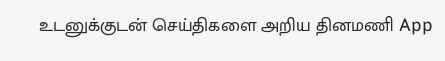உடனுக்குடன் செய்திகளை அறிய தினமணி App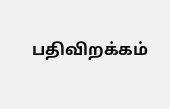பதிவிறக்கம்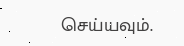செய்யவும்.